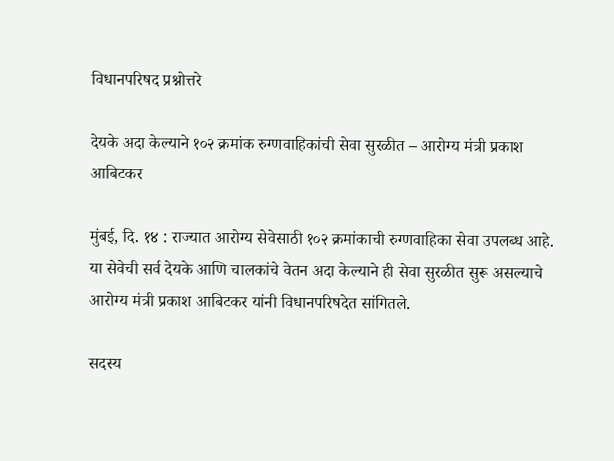विधानपरिषद प्रश्नोत्तरे

देयके अदा केल्याने १०२ क्रमांक रुग्णवाहिकांची सेवा सुरळीत – आरोग्य मंत्री प्रकाश आबिटकर

मुंबई, दि. १४ : राज्यात आरोग्य सेवेसाठी १०२ क्रमांकाची रुग्णवाहिका सेवा उपलब्ध आहे. या सेवेची सर्व देयके आणि चालकांचे वेतन अदा केल्याने ही सेवा सुरळीत सुरू असल्याचे आरोग्य मंत्री प्रकाश आबिटकर यांनी विधानपरिषदेत सांगितले.

सदस्य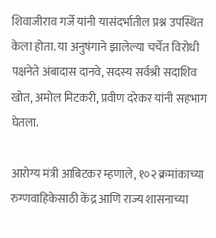शिवाजीराव गर्जे यांनी यासंदर्भातील प्रश्न उपस्थित केला होता. या अनुषंगाने झालेल्या चर्चेत विरोधी पक्षनेते अंबादास दानवे, सदस्य सर्वश्री सदाशिव खोत, अमोल मिटकरी, प्रवीण दरेकर यांनी सहभाग घेतला.

आरोग्य मंत्री आबिटकर म्हणाले, १०२ क्रमांकाच्या रुग्णवाहिकेसाठी केंद्र आणि राज्य शासनाच्या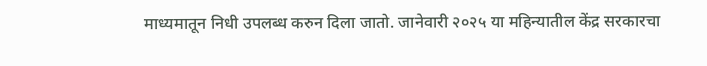माध्यमातून निधी उपलब्ध करुन दिला जातो. जानेवारी २०२५ या महिन्यातील केंद्र सरकारचा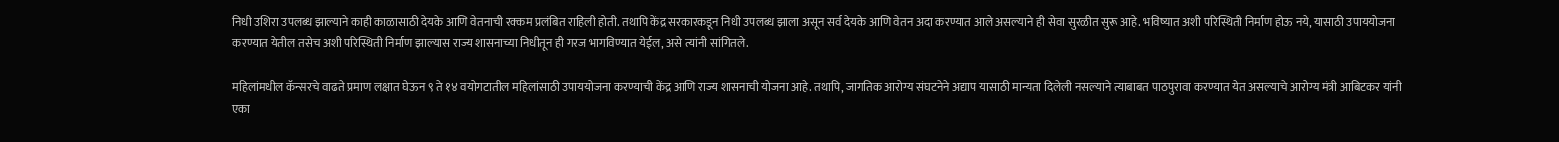निधी उशिरा उपलब्ध झाल्याने काही काळासाठी देयके आणि वेतनाची रक्कम प्रलंबित राहिली होती. तथापि केंद्र सरकारकडून निधी उपलब्ध झाला असून सर्व देयके आणि वेतन अदा करण्यात आले असल्याने ही सेवा सुरळीत सुरू आहे. भविष्यात अशी परिस्थिती निर्माण होऊ नये, यासाठी उपाययोजना करण्यात येतील तसेच अशी परिस्थिती निर्माण झाल्यास राज्य शासनाच्या निधीतून ही गरज भागविण्यात येईल, असे त्यांनी सांगितले.

महिलांमधील कॅन्सरचे वाढते प्रमाण लक्षात घेऊन ९ ते १४ वयोगटातील महिलांसाठी उपाययोजना करण्याची केंद्र आणि राज्य शासनाची योजना आहे. तथापि, जागतिक आरोग्य संघटनेने अद्याप यासाठी मान्यता दिलेली नसल्याने त्याबाबत पाठपुरावा करण्यात येत असल्याचे आरोग्य मंत्री आबिटकर यांनी एका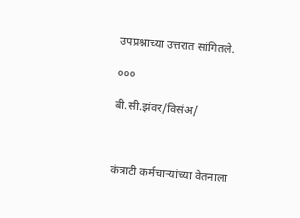उपप्रश्नाच्या उत्तरात सांगितले.

०००

बी.सी.झंवर/विसंअ/



कंत्राटी कर्मचाऱ्यांच्या वेतनाला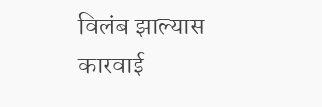विलंब झाल्यास कारवाई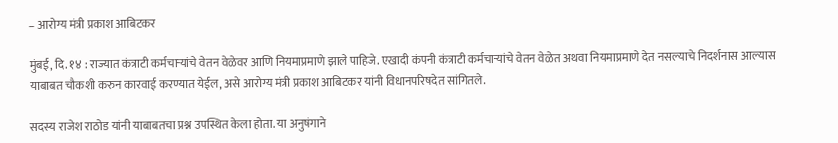– आरोग्य मंत्री प्रकाश आबिटकर

मुंबई, दि. १४ : राज्यात कंत्राटी कर्मचाऱ्यांचे वेतन वेळेवर आणि नियमाप्रमाणे झाले पाहिजे. एखादी कंपनी कंत्राटी कर्मचाऱ्यांचे वेतन वेळेत अथवा नियमाप्रमाणे देत नसल्याचे निदर्शनास आल्यास याबाबत चौकशी करुन कारवाई करण्यात येईल, असे आरोग्य मंत्री प्रकाश आबिटकर यांनी विधानपरिषदेत सांगितले.

सदस्य राजेश राठोड यांनी याबाबतचा प्रश्न उपस्थित केला होता. या अनुषंगाने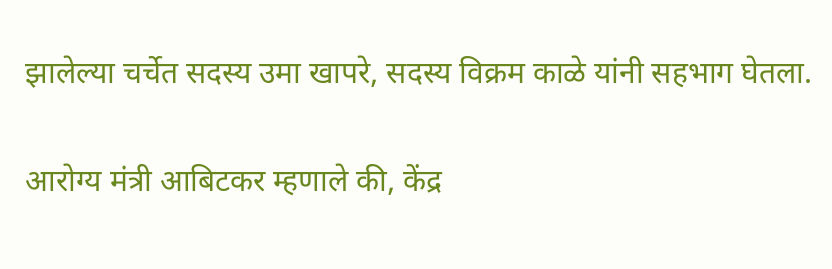झालेल्या चर्चेत सदस्य उमा खापरे, सदस्य विक्रम काळे यांनी सहभाग घेतला.

आरोग्य मंत्री आबिटकर म्हणाले की, केंद्र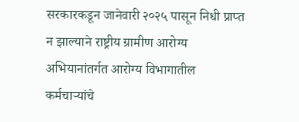सरकारकडून जानेवारी २०२५ पासून निधी प्राप्त न झाल्याने राष्ट्रीय ग्रामीण आरोग्य अभियानांतर्गत आरोग्य विभागातील कर्मचाऱ्यांचे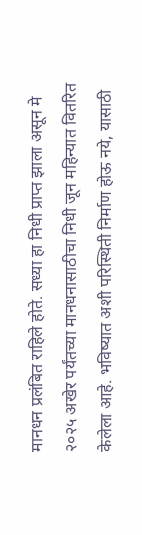मानधन प्रलंबित राहिले होते. सध्या हा निधी प्राप्त झाला असून मे २०२५ अखेर पर्यंतच्या मानधनासाठीचा निधी जून महिन्यात वितरित केलेला आहे. भविष्यात अशी परिस्थिती निर्माण होऊ नये, यासाठी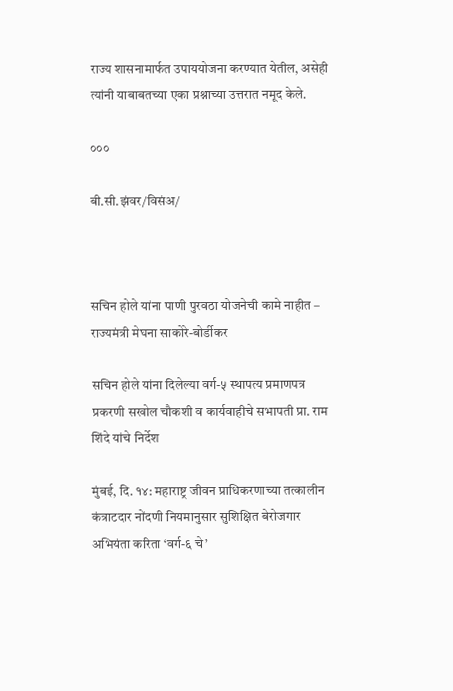राज्य शासनामार्फत उपाययोजना करण्यात येतील, असेही त्यांनी याबाबतच्या एका प्रश्नाच्या उत्तरात नमूद केले.

०००

बी.सी.झंवर/विसंअ/



सचिन होले यांना पाणी पुरवठा योजनेची कामे नाहीत – राज्यमंत्री मेघना साकोरे-बोर्डीकर

सचिन होले यांना दिलेल्या वर्ग-५ स्थापत्य प्रमाणपत्र प्रकरणी सखोल चौकशी व कार्यवाहीचे सभापती प्रा. राम शिंदे यांचे निर्देश

मुंबई, दि. १४: महाराष्ट्र जीवन प्राधिकरणाच्या तत्कालीन कंत्राटदार नोंदणी नियमानुसार सुशिक्षित बेरोजगार अभियंता करिता ‘वर्ग-६ चे’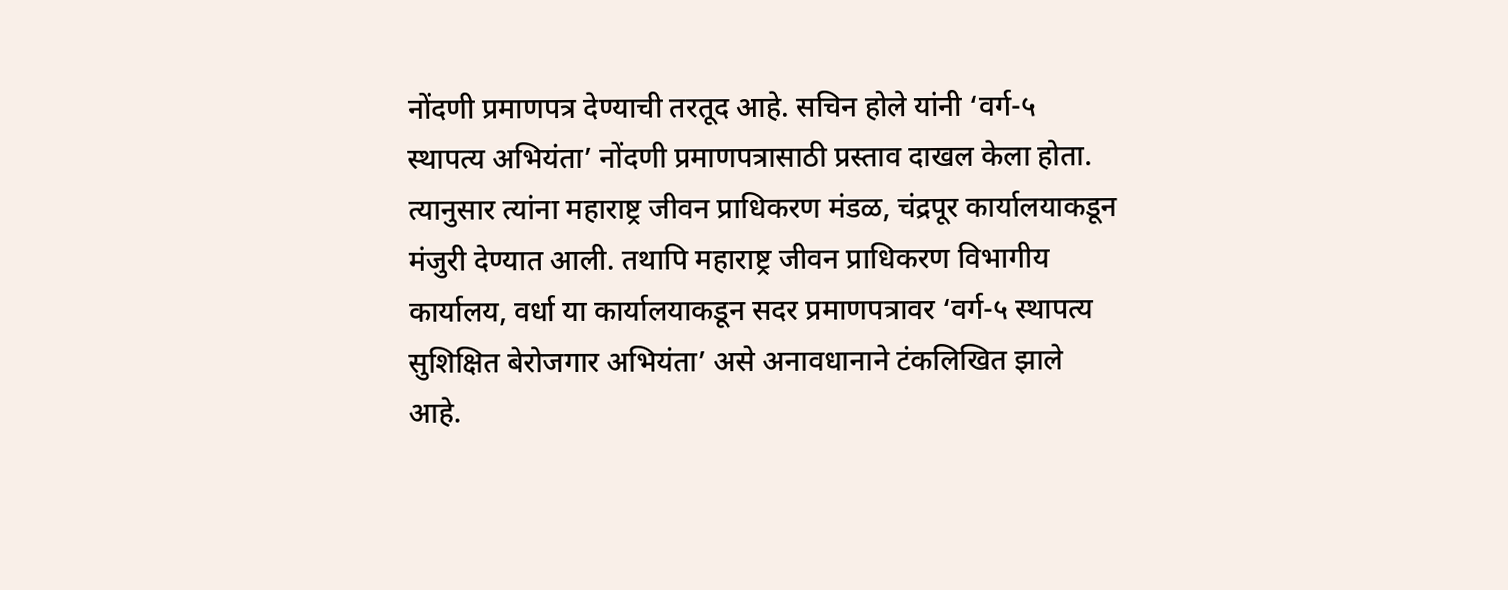नोंदणी प्रमाणपत्र देण्याची तरतूद आहे. सचिन होले यांनी ‘वर्ग-५ स्थापत्य अभियंता’ नोंदणी प्रमाणपत्रासाठी प्रस्ताव दाखल केला होता. त्यानुसार त्यांना महाराष्ट्र जीवन प्राधिकरण मंडळ, चंद्रपूर कार्यालयाकडून मंजुरी देण्यात आली. तथापि महाराष्ट्र जीवन प्राधिकरण विभागीय कार्यालय, वर्धा या कार्यालयाकडून सदर प्रमाणपत्रावर ‘वर्ग-५ स्थापत्य सुशिक्षित बेरोजगार अभियंता’ असे अनावधानाने टंकलिखित झाले आहे.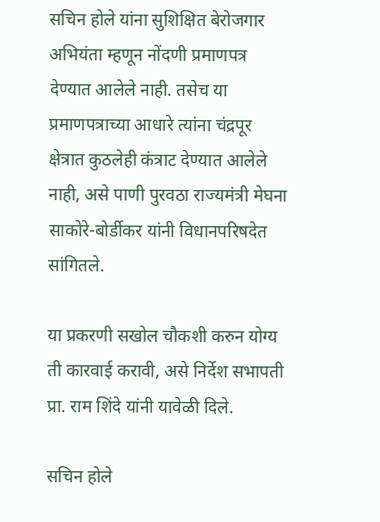सचिन होले यांना सुशिक्षित बेरोजगार अभियंता म्हणून नोंदणी प्रमाणपत्र देण्यात आलेले नाही. तसेच या प्रमाणपत्राच्या आधारे त्यांना चंद्रपूर क्षेत्रात कुठलेही कंत्राट देण्यात आलेले नाही, असे पाणी पुरवठा राज्यमंत्री मेघना साकोरे-बोर्डीकर यांनी विधानपरिषदेत सांगितले.

या प्रकरणी सखोल चौकशी करुन योग्य ती कारवाई करावी, असे निर्देश सभापती प्रा. राम शिंदे यांनी यावेळी दिले.

सचिन होले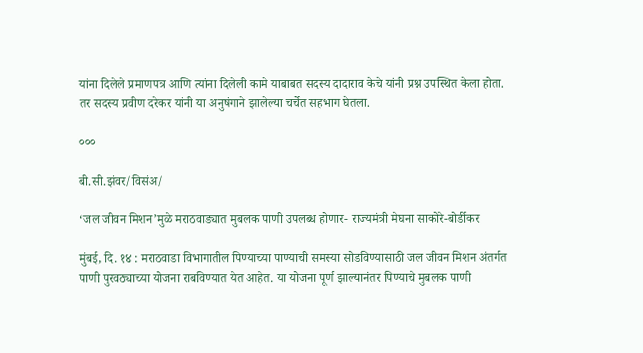यांना दिलेले प्रमाणपत्र आणि त्यांना दिलेली कामे याबाबत सदस्य दादाराव केचे यांनी प्रश्न उपस्थित केला होता. तर सदस्य प्रवीण दरेकर यांनी या अनुषंगाने झालेल्या चर्चेत सहभाग घेतला.

०००

बी.सी.झंवर/विसंअ/

‘जल जीवन मिशन’मुळे मराठवाड्यात मुबलक पाणी उपलब्ध होणार- राज्यमंत्री मेघना साकोरे-बोर्डीकर

मुंबई, दि. १४ : मराठवाडा विभागातील पिण्याच्या पाण्याची समस्या सोडविण्यासाठी जल जीवन मिशन अंतर्गत पाणी पुरवठ्याच्या योजना राबविण्यात येत आहेत. या योजना पूर्ण झाल्यानंतर पिण्याचे मुबलक पाणी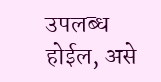उपलब्ध होईल, असे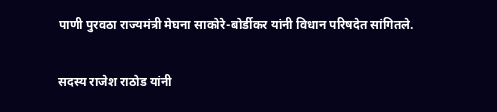पाणी पुरवठा राज्यमंत्री मेघना साकोरे-बोर्डीकर यांनी विधान परिषदेत सांगितले.

सदस्य राजेश राठोड यांनी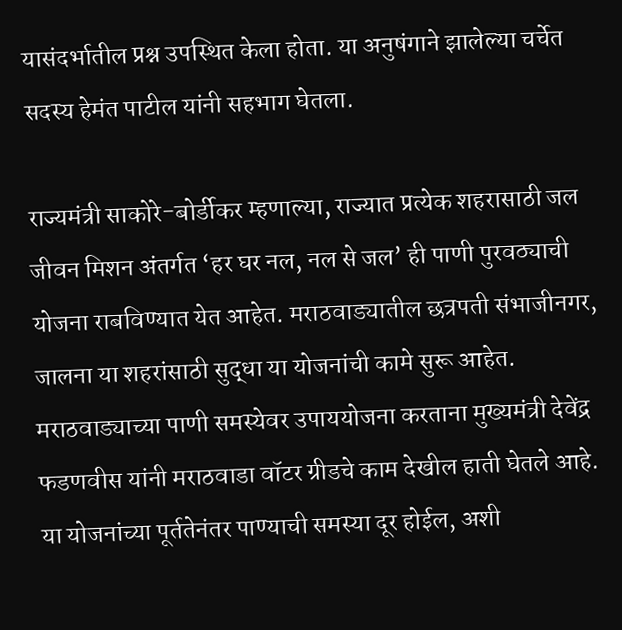यासंदर्भातील प्रश्न उपस्थित केला होता. या अनुषंगाने झालेल्या चर्चेत सदस्य हेमंत पाटील यांनी सहभाग घेतला.

राज्यमंत्री साकोरे-बोर्डीकर म्हणाल्या, राज्यात प्रत्येक शहरासाठी जल जीवन मिशन अंतर्गत ‘हर घर नल, नल से जल’ ही पाणी पुरवठ्याची योजना राबविण्यात येत आहेत. मराठवाड्यातील छत्रपती संभाजीनगर, जालना या शहरांसाठी सुद्धा या योजनांची कामे सुरू आहेत. मराठवाड्याच्या पाणी समस्येवर उपाययोजना करताना मुख्यमंत्री देवेंद्र फडणवीस यांनी मराठवाडा वॉटर ग्रीडचे काम देखील हाती घेतले आहे. या योजनांच्या पूर्ततेनंतर पाण्याची समस्या दूर होईल, अशी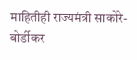माहितीही राज्यमंत्री साकोरे-बोर्डीकर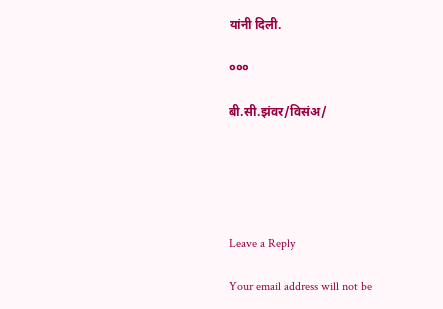यांनी दिली.

०००

बी.सी.झंवर/विसंअ/





Leave a Reply

Your email address will not be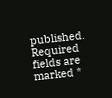published. Required fields are marked *